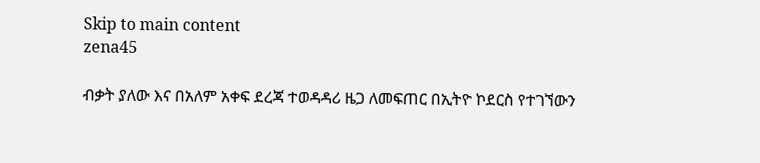Skip to main content
zena45

ብቃት ያለው እና በአለም አቀፍ ደረጃ ተወዳዳሪ ዜጋ ለመፍጠር በኢትዮ ኮደርስ የተገኘውን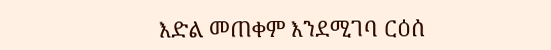እድል መጠቀም እንደሚገባ ርዕሰ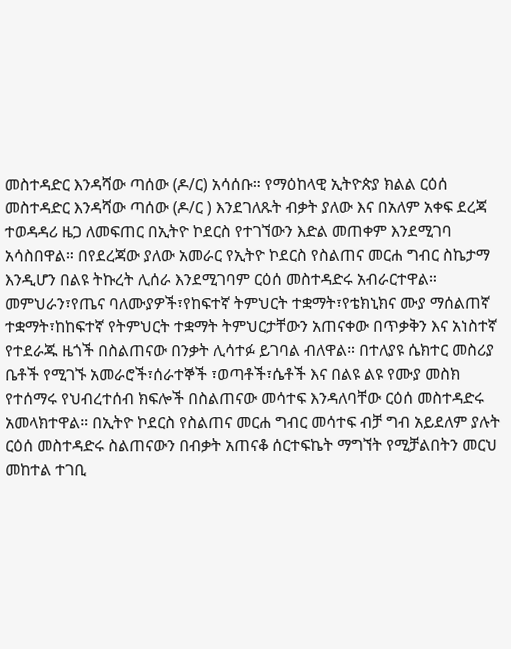መስተዳድር እንዳሻው ጣሰው (ዶ/ር) አሳሰቡ። የማዕከላዊ ኢትዮጵያ ክልል ርዕሰ መስተዳድር እንዳሻው ጣሰው (ዶ/ር ) እንደገለጹት ብቃት ያለው እና በአለም አቀፍ ደረጃ ተወዳዳሪ ዜጋ ለመፍጠር በኢትዮ ኮደርስ የተገኘውን እድል መጠቀም እንደሚገባ አሳስበዋል። በየደረጃው ያለው አመራር የኢትዮ ኮደርስ የስልጠና መርሐ ግብር ስኬታማ እንዲሆን በልዩ ትኩረት ሊሰራ እንደሚገባም ርዕሰ መስተዳድሩ አብራርተዋል። መምህራን፣የጤና ባለሙያዎች፣የከፍተኛ ትምህርት ተቋማት፣የቴክኒክና ሙያ ማሰልጠኛ ተቋማት፣ከከፍተኛ የትምህርት ተቋማት ትምህርታቸውን አጠናቀው በጥቃቅን እና አነስተኛ የተደራጁ ዜጎች በስልጠናው በንቃት ሊሳተፉ ይገባል ብለዋል። በተለያዩ ሴክተር መስሪያ ቤቶች የሚገኙ አመራሮች፣ሰራተኞች ፣ወጣቶች፣ሴቶች እና በልዩ ልዩ የሙያ መስክ የተሰማሩ የህብረተሰብ ክፍሎች በስልጠናው መሳተፍ እንዳለባቸው ርዕሰ መስተዳድሩ አመላክተዋል። በኢትዮ ኮደርስ የስልጠና መርሐ ግብር መሳተፍ ብቻ ግብ አይደለም ያሉት ርዕሰ መስተዳድሩ ስልጠናውን በብቃት አጠናቆ ሰርተፍኬት ማግኘት የሚቻልበትን መርህ መከተል ተገቢ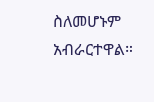ስለመሆኑም አብራርተዋል።